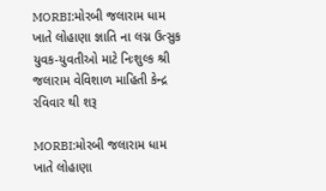MORBI:મોરબી જલારામ ધામ ખાતે લોહાણા જ્ઞાતિ ના લગ્ન ઉત્સુક યુવક-યુવતીઓ માટે નિઃશુલ્ક શ્રી જલારામ વેવિશાળ માહિતી કેન્દ્ર રવિવાર થી શરૂ

MORBI:મોરબી જલારામ ધામ ખાતે લોહાણા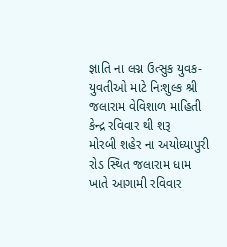જ્ઞાતિ ના લગ્ન ઉત્સુક યુવક-યુવતીઓ માટે નિઃશુલ્ક શ્રી જલારામ વેવિશાળ માહિતી કેન્દ્ર રવિવાર થી શરૂ
મોરબી શહેર ના અયોધ્યાપુરી રોડ સ્થિત જલારામ ધામ ખાતે આગામી રવિવાર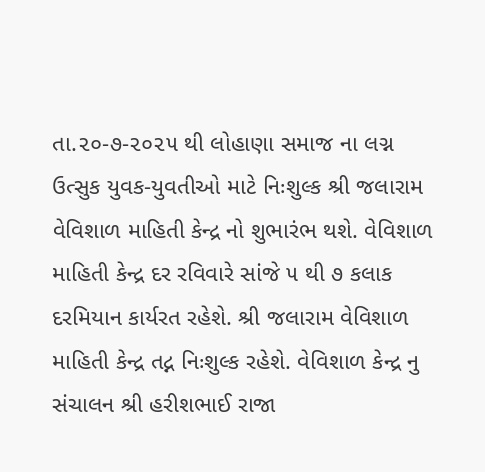તા.૨૦-૭-૨૦૨૫ થી લોહાણા સમાજ ના લગ્ન ઉત્સુક યુવક-યુવતીઓ માટે નિઃશુલ્ક શ્રી જલારામ વેવિશાળ માહિતી કેન્દ્ર નો શુભારંભ થશે. વેવિશાળ માહિતી કેન્દ્ર દર રવિવારે સાંજે ૫ થી ૭ કલાક દરમિયાન કાર્યરત રહેશે. શ્રી જલારામ વેવિશાળ માહિતી કેન્દ્ર તદ્ન નિઃશુલ્ક રહેશે. વેવિશાળ કેન્દ્ર નુ સંચાલન શ્રી હરીશભાઈ રાજા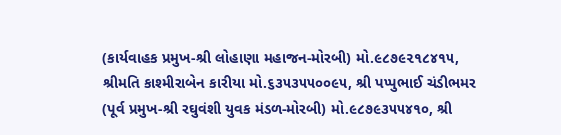(કાર્યવાહક પ્રમુખ-શ્રી લોહાણા મહાજન-મોરબી) મો.૯૮૭૯૨૧૮૪૧૫, શ્રીમતિ કાશ્મીરાબેન કારીયા મો.૬૩૫૩૫૫૦૦૯૫, શ્રી પપ્પુભાઈ ચંડીભમર (પૂર્વ પ્રમુખ-શ્રી રઘુવંશી યુવક મંડળ-મોરબી) મો.૯૮૭૯૩૫૫૪૧૦, શ્રી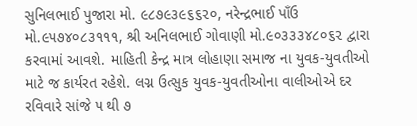સુનિલભાઈ પુજારા મો. ૯૮૭૯૩૯૬૬૨૦, નરેન્દ્રભાઈ પાઁઉ મો.૯૫૭૪૦૮૩૧૧૧, શ્રી અનિલભાઈ ગોવાણી મો.૯૦૩૩૩૪૮૦૬૨ દ્વારા કરવામાં આવશે. માહિતી કેન્દ્ર માત્ર લોહાણા સમાજ ના યુવક-યુવતીઓ માટે જ કાર્યરત રહેશે. લગ્ન ઉત્સુક યુવક-યુવતીઓના વાલીઓએ દર રવિવારે સાંજે ૫ થી ૭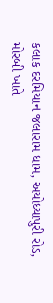કલાક દરમિયાન જલારામ ધામ, અયોધ્યાપુરી રોડ, મોરબી ખાતે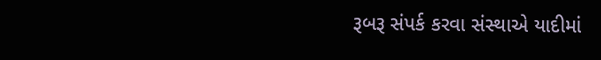રૂબરૂ સંપર્ક કરવા સંસ્થાએ યાદીમાં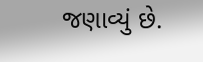જણાવ્યું છે.